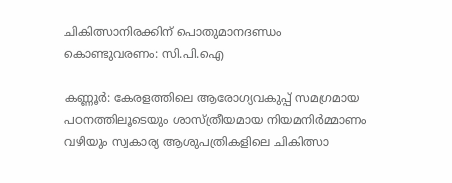ചികിത്സാനിരക്കിന് പൊതുമാനദണ്ഡം കൊണ്ടുവരണം: സി.പി.ഐ

കണ്ണൂർ: കേരളത്തിലെ ആരോഗ്യവകുപ്പ് സമഗ്രമായ പഠനത്തിലൂടെയും ശാസ്ത്രീയമായ നിയമനിർമ്മാണം വഴിയും സ്വകാര്യ ആശുപത്രികളിലെ ചികിത്സാ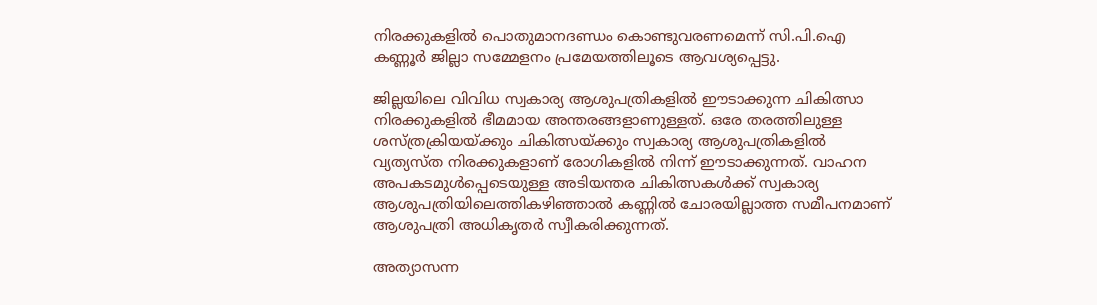നിരക്കുകളിൽ പൊതുമാനദണ്ഡം കൊണ്ടുവരണമെന്ന് സി.പി.ഐ കണ്ണൂർ ജില്ലാ സമ്മേളനം പ്രമേയത്തിലൂടെ ആവശ്യപ്പെട്ടു.

ജില്ലയിലെ വിവിധ സ്വകാര്യ ആശുപത്രികളിൽ ഈടാക്കുന്ന ചികിത്സാ നിരക്കുകളിൽ ഭീമമായ അന്തരങ്ങളാണുള്ളത്. ഒരേ തരത്തിലുള്ള ശസ്ത്രക്രിയയ്ക്കും ചികിത്സയ്ക്കും സ്വകാര്യ ആശുപത്രികളിൽ വ്യത്യസ്ത നിരക്കുകളാണ് രോഗികളിൽ നിന്ന് ഈടാക്കുന്നത്. വാഹന അപകടമുൾപ്പെടെയുള്ള അടിയന്തര ചികിത്സകൾക്ക് സ്വകാര്യ ആശുപത്രിയിലെത്തികഴിഞ്ഞാൽ കണ്ണിൽ ചോരയില്ലാത്ത സമീപനമാണ് ആശുപത്രി അധികൃതർ സ്വീകരിക്കുന്നത്.

അത്യാസന്ന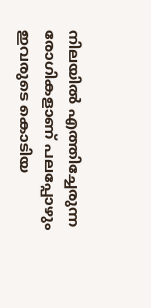നിലയിൽ എത്തിച്ചേരുന്ന രോഗികളാണ് പലപ്പോഴും ഇവരുടെ കൊടിയ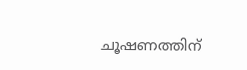ചൂഷണത്തിന്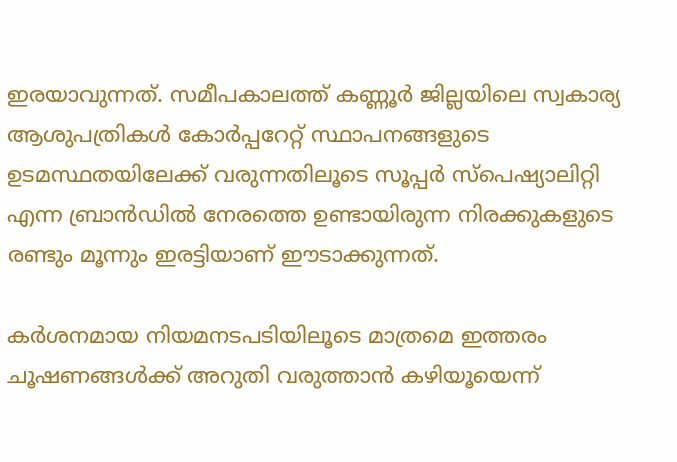ഇരയാവുന്നത്. സമീപകാലത്ത് കണ്ണൂർ ജില്ലയിലെ സ്വകാര്യ ആശുപത്രികൾ കോർപ്പറേറ്റ് സ്ഥാപനങ്ങളുടെ ഉടമസ്ഥതയിലേക്ക് വരുന്നതിലൂടെ സൂപ്പർ സ്‌പെഷ്യാലിറ്റി എന്ന ബ്രാൻഡിൽ നേരത്തെ ഉണ്ടായിരുന്ന നിരക്കുകളുടെ രണ്ടും മൂന്നും ഇരട്ടിയാണ് ഈടാക്കുന്നത്.

കർശനമായ നിയമനടപടിയിലൂടെ മാത്രമെ ഇത്തരം ചൂഷണങ്ങൾക്ക് അറുതി വരുത്താൻ കഴിയൂയെന്ന്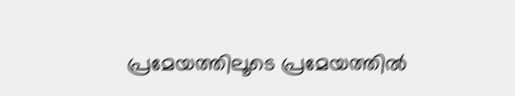പ്രമേയത്തിലൂടെ പ്രമേയത്തിൽ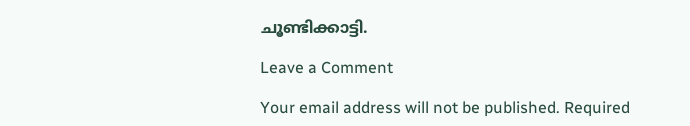ചൂണ്ടിക്കാട്ടി.

Leave a Comment

Your email address will not be published. Required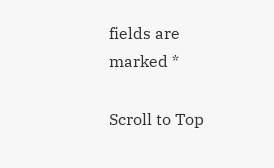fields are marked *

Scroll to Top